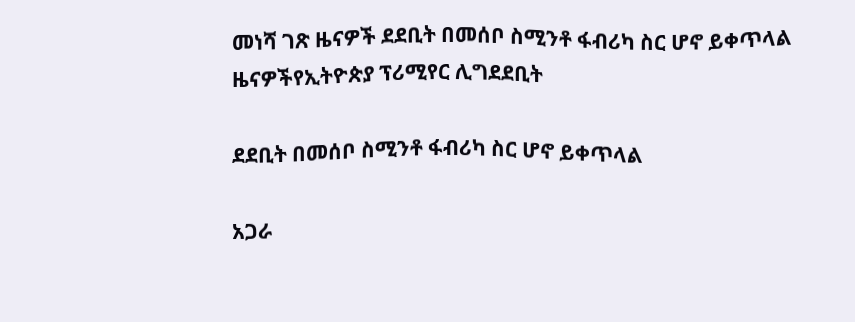መነሻ ገጽ ዜናዎች ደደቢት በመሰቦ ስሚንቶ ፋብሪካ ስር ሆኖ ይቀጥላል
ዜናዎችየኢትዮጵያ ፕሪሚየር ሊግደደቢት

ደደቢት በመሰቦ ስሚንቶ ፋብሪካ ስር ሆኖ ይቀጥላል

አጋራ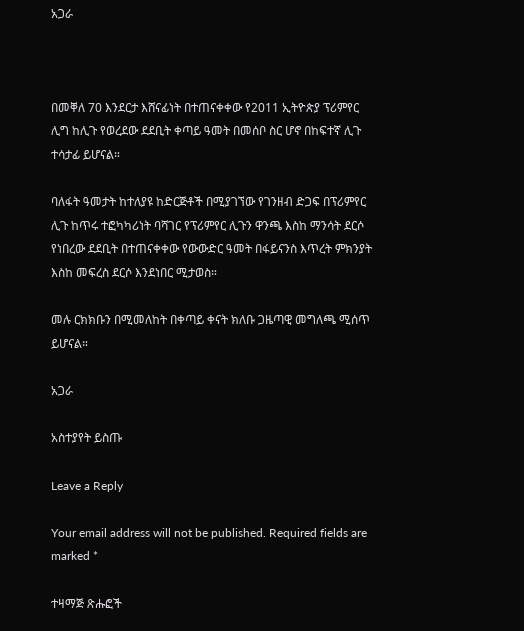አጋራ



በመቐለ 70 እንደርታ እሸናፊነት በተጠናቀቀው የ2011 ኢትዮጵያ ፕሪምየር ሊግ ከሊጉ የወረደው ደደቢት ቀጣይ ዓመት በመሰቦ ስር ሆኖ በከፍተኛ ሊጉ ተሳታፊ ይሆናል።

ባለፋት ዓመታት ከተለያዩ ከድርጅቶች በሚያገኘው የገንዘብ ድጋፍ በፕሪምየር ሊጉ ከጥሩ ተፎካካሪነት ባሻገር የፕሪምየር ሊጉን ዋንጫ እስከ ማንሳት ደርሶ የነበረው ደደቢት በተጠናቀቀው የውውድር ዓመት በፋይናንስ እጥረት ምክንያት እስከ መፍረስ ደርሶ እንደነበር ሚታወስ።

መሉ ርክክቡን በሚመለከት በቀጣይ ቀናት ክለቡ ጋዜጣዊ መግለጫ ሚሰጥ ይሆናል።

አጋራ

አስተያየት ይስጡ

Leave a Reply

Your email address will not be published. Required fields are marked *

ተዛማጅ ጽሑፎች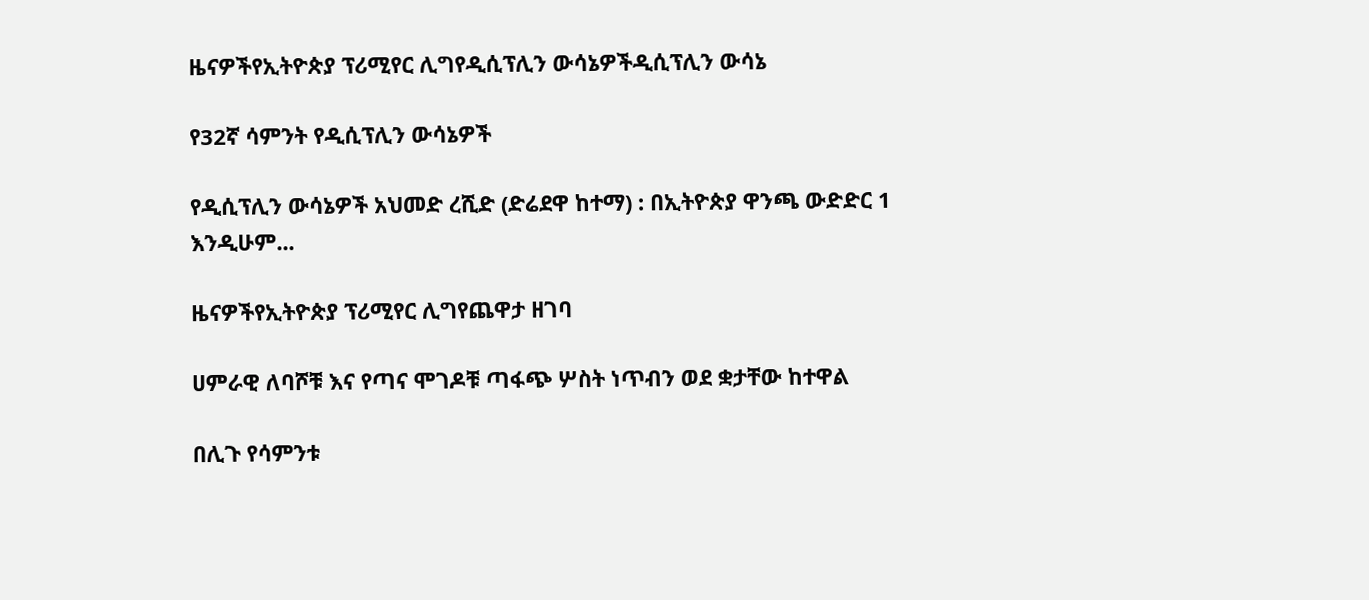ዜናዎችየኢትዮጵያ ፕሪሚየር ሊግየዲሲፕሊን ውሳኔዎችዲሲፕሊን ውሳኔ

የ32ኛ ሳምንት የዲሲፕሊን ውሳኔዎች

የዲሲፕሊን ውሳኔዎች አህመድ ረሺድ (ድሬደዋ ከተማ) : በኢትዮጵያ ዋንጫ ውድድር 1 እንዲሁም...

ዜናዎችየኢትዮጵያ ፕሪሚየር ሊግየጨዋታ ዘገባ

ሀምራዊ ለባሾቹ እና የጣና ሞገዶቹ ጣፋጭ ሦስት ነጥብን ወደ ቋታቸው ከተዋል

በሊጉ የሳምንቱ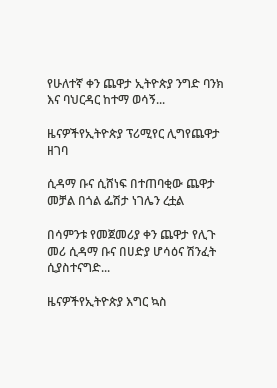የሁለተኛ ቀን ጨዋታ ኢትዮጵያ ንግድ ባንክ እና ባህርዳር ከተማ ወሳኝ...

ዜናዎችየኢትዮጵያ ፕሪሚየር ሊግየጨዋታ ዘገባ

ሲዳማ ቡና ሲሸነፍ በተጠባቂው ጨዋታ መቻል በጎል ፌሽታ ነገሌን ረቷል

በሳምንቱ የመጀመሪያ ቀን ጨዋታ የሊጉ መሪ ሲዳማ ቡና በሀድያ ሆሳዕና ሽንፈት ሲያስተናግድ...

ዜናዎችየኢትዮጵያ እግር ኳስ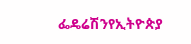ፌዴሬሽንየኢትዮጵያ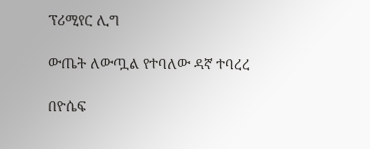ፕሪሚየር ሊግ

ውጤት ለውጧል የተባለው ዳኛ ተባረረ

በዮሴፍ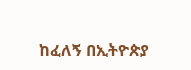ከፈለኝ በኢትዮጵያ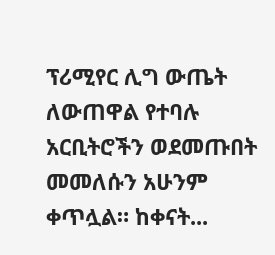ፕሪሚየር ሊግ ውጤት ለውጠዋል የተባሉ አርቢትሮችን ወደመጡበት መመለሱን አሁንም ቀጥሏል። ከቀናት...